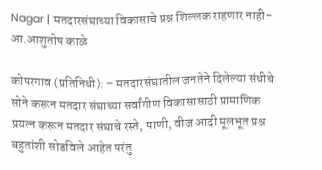Nagar | मतदारसंघाच्या विकासाचे प्रश्न शिल्लक राहणार नाही- आ.आशुतोष काळे

कोपरगाव (प्रतिनिधी): – मतदारसंघातील जनतेने दिलेल्या संधीचे सोने करून मतदार संघाच्या सर्वांगीण विकासासाठी प्रामाणिक प्रयत्न करून मतदार संघाचे रस्ते, पाणी, वीज आदी मूलभूत प्रश्न बहुतांशी सोडविले आहेत परंतु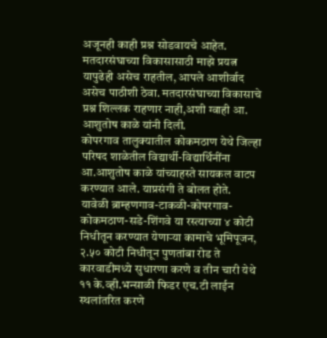अजूनही काही प्रश्न सोडवायचे आहेत.
मतदारसंघाच्या विकासासाठी माझे प्रयत्न यापुढेही असेच राहतील, आपले आशीर्वाद असेच पाठीशी ठेवा. मतदारसंघाच्या विकासाचे प्रश्न शिल्लक राहणार नाही,अशी ग्वाही आ. आशुतोष काळे यांनी दिली.
कोपरगाव तालुक्यातील कोकमठाण येथे जिल्हा परिषद शाळेतील विद्यार्थी-विद्यार्थिनींना आ.आशुतोष काळे यांच्याहस्ते सायकल वाटप करण्यात आले. याप्रसंगी ते बोलत होते.
यावेळी ब्राम्हणगाव-टाकळी-कोपरगाव-कोकमठाण-सडे-शिंगवे या रस्त्याच्या ४ कोटी निधीतून करण्यात येणाऱ्या कामाचे भूमिपूजन, २.५० कोटी निधीतून पुणतांबा रोड ते कारवाडीमध्ये सुधारणा करणे व तीन चारी येथे ११ के.व्ही.भन्साळी फिडर एच.टी लाईन स्थलांतरित करणे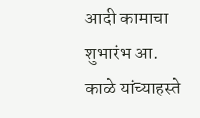आदी कामाचा शुभारंभ आ. काळे यांच्याहस्ते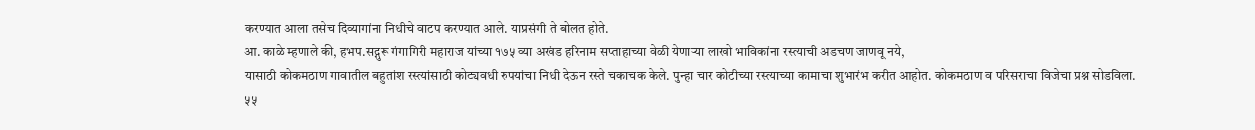करण्यात आला तसेच दिव्यागांना निधीचे वाटप करण्यात आले. याप्रसंगी ते बोलत होते.
आ. काळे म्हणाले की, हभप.सद्गुरू गंगागिरी महाराज यांच्या १७५ व्या अखंड हरिनाम सप्ताहाच्या वेळी येणाऱ्या लाखो भाविकांना रस्त्याची अडचण जाणवू नये,
यासाठी कोकमठाण गावातील बहुतांश रस्त्यांसाठी कोट्यवधी रुपयांचा निधी देऊन रस्ते चकाचक केले. पुन्हा चार कोटीच्या रस्त्याच्या कामाचा शुभारंभ करीत आहोत. कोकमठाण व परिसराचा विजेचा प्रश्न सोडविला.
५५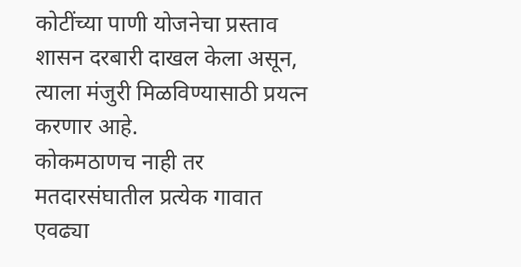कोटींच्या पाणी योजनेचा प्रस्ताव शासन दरबारी दाखल केला असून, त्याला मंजुरी मिळविण्यासाठी प्रयत्न करणार आहे.
कोकमठाणच नाही तर मतदारसंघातील प्रत्येक गावात एवढ्या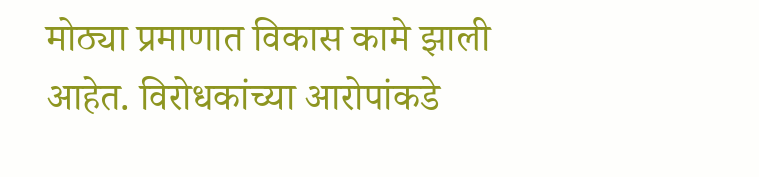मोठ्या प्रमाणात विकास कामे झाली आहेत. विरोधकांच्या आरोपांकडे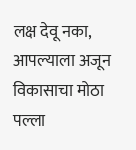लक्ष देवू नका, आपल्याला अजून विकासाचा मोठा पल्ला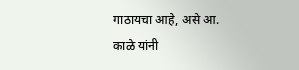गाठायचा आहे, असे आ. काळे यांनी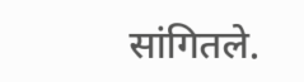सांगितले.